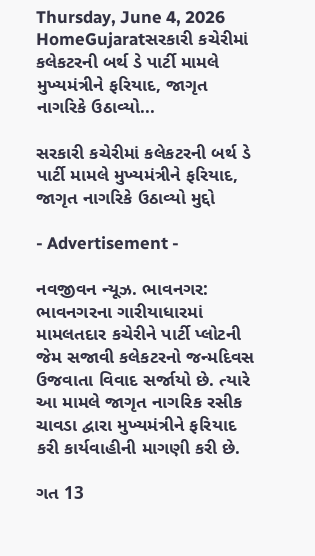Thursday, June 4, 2026
HomeGujaratસરકારી કચેરીમાં કલેકટરની બર્થ ડે પાર્ટી મામલે મુખ્યમંત્રીને ફરિયાદ, જાગૃત નાગરિકે ઉઠાવ્યો...

સરકારી કચેરીમાં કલેકટરની બર્થ ડે પાર્ટી મામલે મુખ્યમંત્રીને ફરિયાદ, જાગૃત નાગરિકે ઉઠાવ્યો મુદ્દો

- Advertisement -

નવજીવન ન્યૂઝ. ભાવનગર: ભાવનગરના ગારીયાધારમાં મામલતદાર કચેરીને પાર્ટી પ્લોટની જેમ સજાવી કલેકટરનો જન્મદિવસ ઉજવાતા વિવાદ સર્જાયો છે. ત્યારે આ મામલે જાગૃત નાગરિક રસીક ચાવડા દ્વારા મુખ્યમંત્રીને ફરિયાદ કરી કાર્યવાહીની માગણી કરી છે.

ગત 13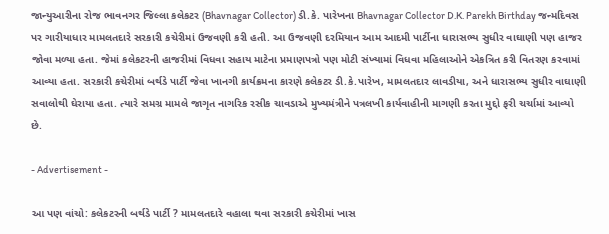જાન્યુઆરીના રોજ ભાવનગર જિલ્લા કલેકટર (Bhavnagar Collector) ડી.કે. પારેખના Bhavnagar Collector D.K. Parekh Birthday જન્મદિવસ પર ગારીયાધાર મામલતદારે સરકારી કચેરીમાં ઉજવણી કરી હતી. આ ઉજવણી દરમિયાન આમ આદમી પાર્ટીના ધારાસભ્ય સુધીર વાઘાણી પણ હાજર જોવા મળ્યા હતા. જેમાં કલેકટરની હાજરીમાં વિધવા સહાય માટેના પ્રમાણપત્રો પણ મોટી સંખ્યામાં વિધવા મહિલાઓને એકત્રિત કરી વિતરણ કરવામાં આવ્યા હતા. સરકારી કચેરીમાં બર્થડે પાર્ટી જેવા ખાનગી કાર્યક્રમના કારણે કલેકટર ડી.કે.પારેખ, મામલતદાર લાવડીયા, અને ધારાસભ્ય સુધીર વાઘાણી સવાલોથી ઘેરાયા હતા. ત્યારે સમગ્ર મામલે જાગૃત નાગરિક રસીક ચાવડાએ મુખ્યમંત્રીને પત્રલખી કાર્યવાહીની માગણી કરતા મુદ્દો ફરી ચર્ચામાં આવ્યો છે.

- Advertisement -

આ પણ વાંચો: કલેકટરની બર્થડે પાર્ટી ? મામલતદારે વહાલા થવા સરકારી કચેરીમાં ખાસ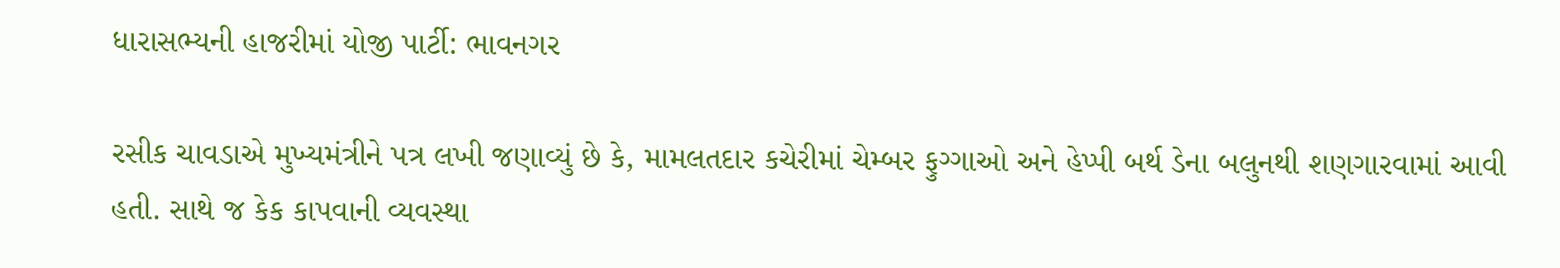ધારાસભ્યની હાજરીમાં યોજી પાર્ટી: ભાવનગર

રસીક ચાવડાએ મુખ્યમંત્રીને પત્ર લખી જણાવ્યું છે કે, મામલતદાર કચેરીમાં ચેમ્બર ફુગ્ગાઓ અને હેપ્પી બર્થ ડેના બલુનથી શણગારવામાં આવી હતી. સાથે જ કેક કાપવાની વ્યવસ્થા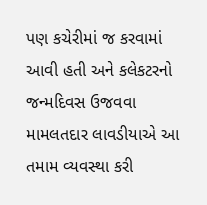પણ કચેરીમાં જ કરવામાં આવી હતી અને કલેકટરનો જન્મદિવસ ઉજવવા મામલતદાર લાવડીયાએ આ તમામ વ્યવસ્થા કરી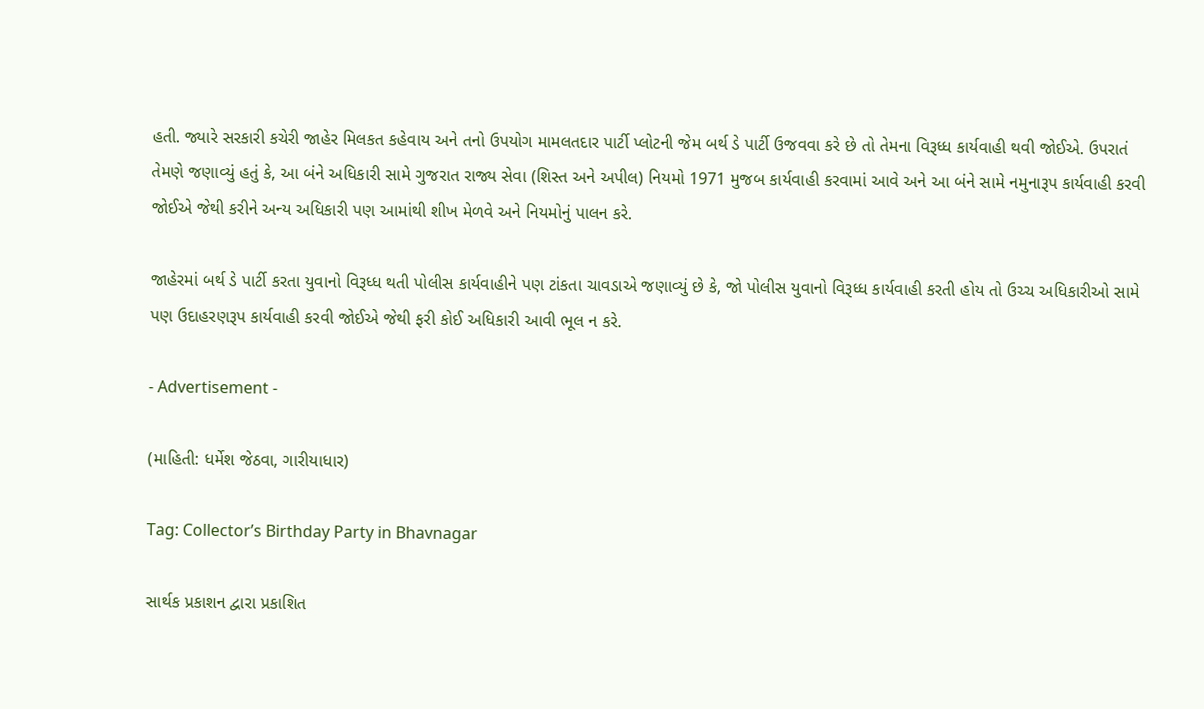હતી. જ્યારે સરકારી કચેરી જાહેર મિલકત કહેવાય અને તનો ઉપયોગ મામલતદાર પાર્ટી પ્લોટની જેમ બર્થ ડે પાર્ટી ઉજવવા કરે છે તો તેમના વિરૂધ્ધ કાર્યવાહી થવી જોઈએ. ઉપરાતં તેમણે જણાવ્યું હતું કે, આ બંને અધિકારી સામે ગુજરાત રાજ્ય સેવા (શિસ્ત અને અપીલ) નિયમો 1971 મુજબ કાર્યવાહી કરવામાં આવે અને આ બંને સામે નમુનારૂપ કાર્યવાહી કરવી જોઈએ જેથી કરીને અન્ય અધિકારી પણ આમાંથી શીખ મેળવે અને નિયમોનું પાલન કરે.

જાહેરમાં બર્થ ડે પાર્ટી કરતા યુવાનો વિરૂધ્ધ થતી પોલીસ કાર્યવાહીને પણ ટાંકતા ચાવડાએ જણાવ્યું છે કે, જો પોલીસ યુવાનો વિરૂધ્ધ કાર્યવાહી કરતી હોય તો ઉચ્ચ અધિકારીઓ સામે પણ ઉદાહરણરૂપ કાર્યવાહી કરવી જોઈએ જેથી ફરી કોઈ અધિકારી આવી ભૂલ ન કરે.

- Advertisement -

(માહિતી: ધર્મેશ જેઠવા, ગારીયાધાર)

Tag: Collector’s Birthday Party in Bhavnagar

સાર્થક પ્રકાશન દ્વારા પ્રકાશિત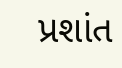પ્રશાંત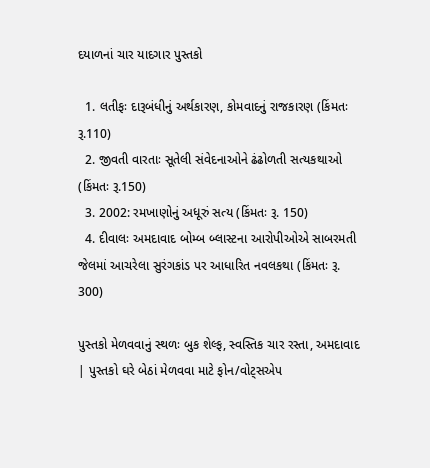દયાળનાં ચાર યાદગાર પુસ્તકો

  1. લતીફઃ દારૂબંધીનું અર્થકારણ, કોમવાદનું રાજકારણ (કિંમતઃ રૂ.110)
  2. જીવતી વારતાઃ સૂતેલી સંવેદનાઓને ઢંઢોળતી સત્યકથાઓ (કિંમતઃ રૂ.150)
  3. 2002: રમખાણોનું અધૂરું સત્ય (કિંમતઃ રૂ. 150)
  4. દીવાલઃ અમદાવાદ બોમ્બ બ્લાસ્ટના આરોપીઓએ સાબરમતી જેલમાં આચરેલા સુરંગકાંડ પર આધારિત નવલકથા (કિંમતઃ રૂ. 300)

પુસ્તકો મેળવવાનું સ્થળઃ બુક શેલ્ફ, સ્વસ્તિક ચાર રસ્તા, અમદાવાદ | પુસ્તકો ઘરે બેઠાં મેળવવા માટે ફોન/વોટ્સએપ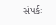સંપર્કઃ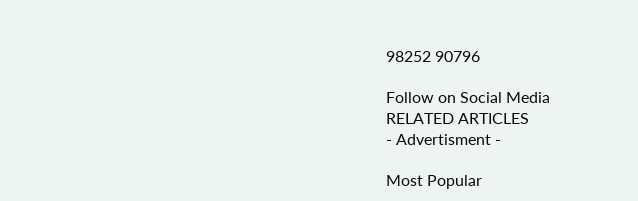98252 90796

Follow on Social Media
RELATED ARTICLES
- Advertisment -

Most Popular